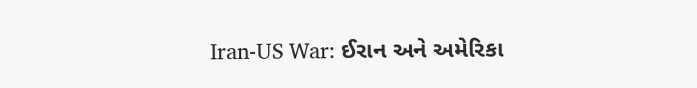Iran-US War: ઈરાન અને અમેરિકા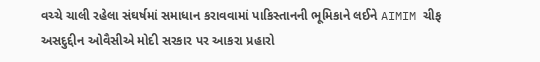વચ્ચે ચાલી રહેલા સંઘર્ષમાં સમાધાન કરાવવામાં પાકિસ્તાનની ભૂમિકાને લઈને AIMIM ચીફ અસદુદ્દીન ઓવૈસીએ મોદી સરકાર પર આકરા પ્રહારો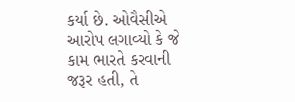કર્યા છે. ઓવૈસીએ આરોપ લગાવ્યો કે જે કામ ભારતે કરવાની જરૂર હતી, તે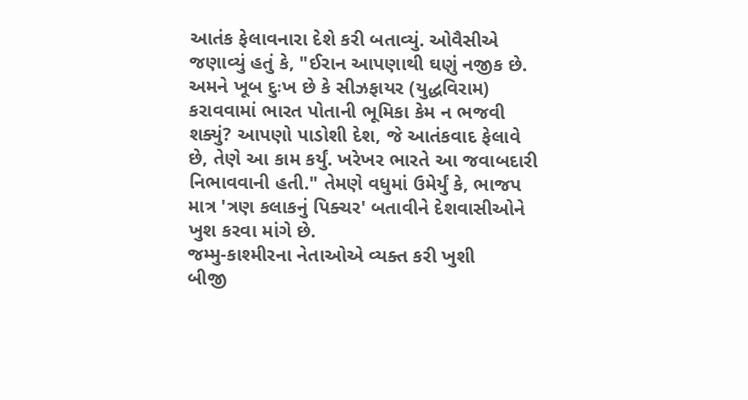આતંક ફેલાવનારા દેશે કરી બતાવ્યું. ઓવૈસીએ જણાવ્યું હતું કે, "ઈરાન આપણાથી ઘણું નજીક છે. અમને ખૂબ દુઃખ છે કે સીઝફાયર (યુદ્ધવિરામ) કરાવવામાં ભારત પોતાની ભૂમિકા કેમ ન ભજવી શક્યું? આપણો પાડોશી દેશ, જે આતંકવાદ ફેલાવે છે, તેણે આ કામ કર્યું. ખરેખર ભારતે આ જવાબદારી નિભાવવાની હતી." તેમણે વધુમાં ઉમેર્યું કે, ભાજપ માત્ર 'ત્રણ કલાકનું પિક્ચર' બતાવીને દેશવાસીઓને ખુશ કરવા માંગે છે.
જમ્મુ-કાશ્મીરના નેતાઓએ વ્યક્ત કરી ખુશી
બીજી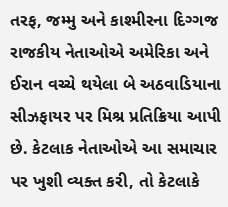તરફ, જમ્મુ અને કાશ્મીરના દિગ્ગજ રાજકીય નેતાઓએ અમેરિકા અને ઈરાન વચ્ચે થયેલા બે અઠવાડિયાના સીઝફાયર પર મિશ્ર પ્રતિક્રિયા આપી છે. કેટલાક નેતાઓએ આ સમાચાર પર ખુશી વ્યક્ત કરી, તો કેટલાકે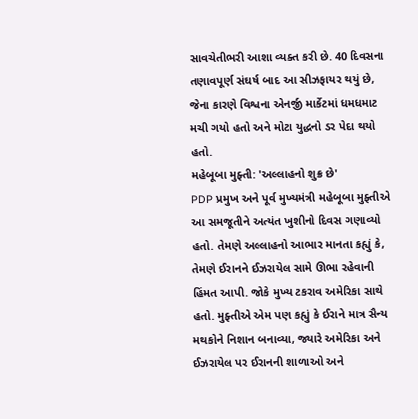સાવચેતીભરી આશા વ્યક્ત કરી છે. 40 દિવસના તણાવપૂર્ણ સંઘર્ષ બાદ આ સીઝફાયર થયું છે, જેના કારણે વિશ્વના એનર્જી માર્કેટમાં ધમધમાટ મચી ગયો હતો અને મોટા યુદ્ધનો ડર પેદા થયો હતો.
મહેબૂબા મુફ્તી: 'અલ્લાહનો શુક્ર છે'
PDP પ્રમુખ અને પૂર્વ મુખ્યમંત્રી મહેબૂબા મુફ્તીએ આ સમજૂતીને અત્યંત ખુશીનો દિવસ ગણાવ્યો હતો. તેમણે અલ્લાહનો આભાર માનતા કહ્યું કે, તેમણે ઈરાનને ઈઝરાયેલ સામે ઊભા રહેવાની હિંમત આપી. જોકે મુખ્ય ટકરાવ અમેરિકા સાથે હતો. મુફ્તીએ એમ પણ કહ્યું કે ઈરાને માત્ર સૈન્ય મથકોને નિશાન બનાવ્યા, જ્યારે અમેરિકા અને ઈઝરાયેલ પર ઈરાનની શાળાઓ અને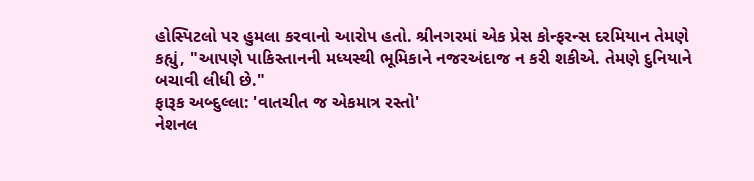હોસ્પિટલો પર હુમલા કરવાનો આરોપ હતો. શ્રીનગરમાં એક પ્રેસ કોન્ફરન્સ દરમિયાન તેમણે કહ્યું, "આપણે પાકિસ્તાનની મધ્યસ્થી ભૂમિકાને નજરઅંદાજ ન કરી શકીએ. તેમણે દુનિયાને બચાવી લીધી છે."
ફારૂક અબ્દુલ્લા: 'વાતચીત જ એકમાત્ર રસ્તો'
નેશનલ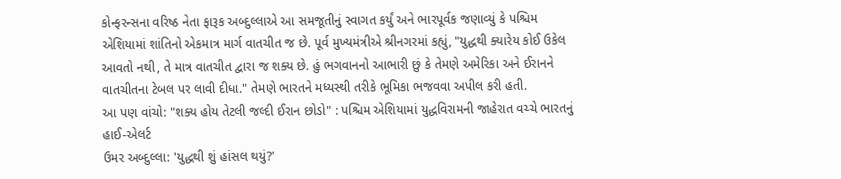કોન્ફરન્સના વરિષ્ઠ નેતા ફારૂક અબ્દુલ્લાએ આ સમજૂતીનું સ્વાગત કર્યું અને ભારપૂર્વક જણાવ્યું કે પશ્ચિમ એશિયામાં શાંતિનો એકમાત્ર માર્ગ વાતચીત જ છે. પૂર્વ મુખ્યમંત્રીએ શ્રીનગરમાં કહ્યું, "યુદ્ધથી ક્યારેય કોઈ ઉકેલ આવતો નથી, તે માત્ર વાતચીત દ્વારા જ શક્ય છે. હું ભગવાનનો આભારી છું કે તેમણે અમેરિકા અને ઈરાનને વાતચીતના ટેબલ પર લાવી દીધા." તેમણે ભારતને મધ્યસ્થી તરીકે ભૂમિકા ભજવવા અપીલ કરી હતી.
આ પણ વાંચો: "શક્ય હોય તેટલી જલ્દી ઈરાન છોડો" : પશ્ચિમ એશિયામાં યુદ્ધવિરામની જાહેરાત વચ્ચે ભારતનું હાઈ-એલર્ટ
ઉમર અબ્દુલ્લા: 'યુદ્ધથી શું હાંસલ થયું?'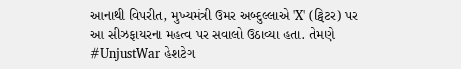આનાથી વિપરીત, મુખ્યમંત્રી ઉમર અબ્દુલ્લાએ 'X' (ટ્વિટર) પર આ સીઝફાયરના મહત્વ પર સવાલો ઉઠાવ્યા હતા. તેમણે #UnjustWar હેશટેગ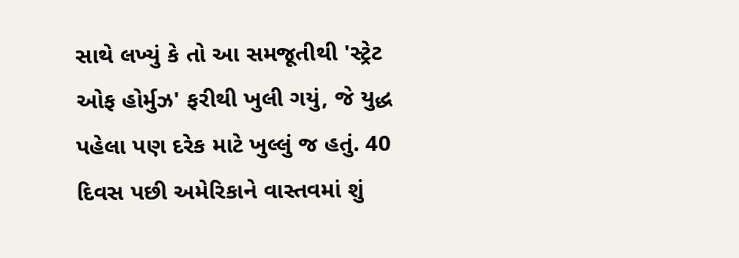સાથે લખ્યું કે તો આ સમજૂતીથી 'સ્ટ્રેટ ઓફ હોર્મુઝ' ફરીથી ખુલી ગયું, જે યુદ્ધ પહેલા પણ દરેક માટે ખુલ્લું જ હતું. 40 દિવસ પછી અમેરિકાને વાસ્તવમાં શું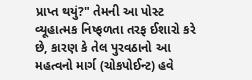પ્રાપ્ત થયું?" તેમની આ પોસ્ટ વ્યૂહાત્મક નિષ્ફળતા તરફ ઈશારો કરે છે, કારણ કે તેલ પુરવઠાનો આ મહત્વનો માર્ગ (ચોકપોઈન્ટ) હવે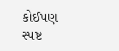કોઈપણ સ્પષ્ટ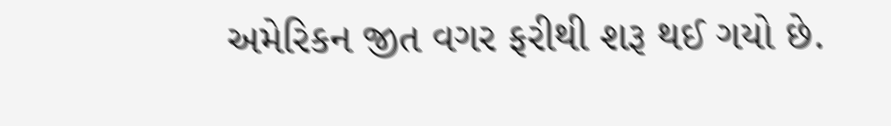અમેરિકન જીત વગર ફરીથી શરૂ થઈ ગયો છે.